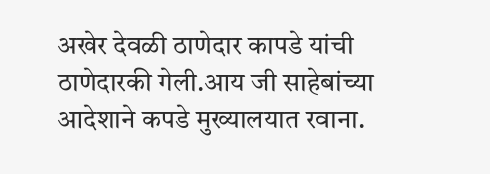अखेर देवळी ठाणेदार कापडे यांची ठाणेदारकी गेली.आय जी साहेबांच्या आदेशाने कपडे मुख्यालयात रवाना.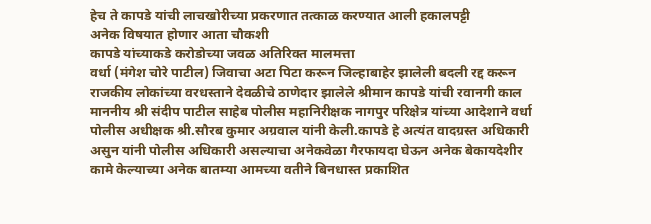हेच ते कापडे यांची लाचखोरीच्या प्रकरणात तत्काळ करण्यात आली हकालपट्टी
अनेक विषयात होणार आता चौकशी
कापडे यांच्याकडे करोडोच्या जवळ अतिरिक्त मालमत्ता
वर्धा (मंगेश चोरे पाटील) जिवाचा अटा पिटा करून जिल्हाबाहेर झालेली बदली रद्द करून राजकीय लोकांच्या वरधस्ताने देवळीचे ठाणेदार झालेले श्रीमान कापडे यांची रवानगी काल माननीय श्री संदीप पाटील साहेब पोलीस महानिरीक्षक नागपुर परिक्षेत्र यांच्या आदेशाने वर्धा पोलीस अधीक्षक श्री.सौरब कुमार अग्रवाल यांनी केली.कापडे हे अत्यंत वादग्रस्त अधिकारी असुन यांनी पोलीस अधिकारी असल्याचा अनेकवेळा गैरफायदा घेऊन अनेक बेकायदेशीर कामे केल्याच्या अनेक बातम्या आमच्या वतीने बिनधास्त प्रकाशित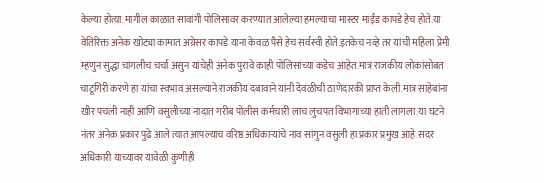केल्या होत्या.मागील काळात सावांगी पोलिसावर करण्यात आलेल्या हमल्याचा मास्टर माईंड कापडे हेच होते.या वेतिरिक्त अनेक खोट्या कामात अग्रेसर कापडे याना केवळ पैसे हेच सर्वस्वी होते.इतकेच नव्हे तर यांची महिला प्रेमी म्हणुन सुद्धा चांगलीच चर्चा असुन यांचेही अनेक पुरावे काही पोलिसांच्या कडेच आहेत.मात्र राजकीय लोकांसोबत चाटूगिरी करणे हा यांचा स्वभाव असल्याने राजकीय दबावाने यांनी देवळीची ठाणेदारकी प्राप्त केली.मात्र साहेबांना खीर पचली नाही आणि वसुलीच्या नादात गरीब पोलीस कर्मचारी लाच लुचपत विभागाच्या हाती लागला.या घटने नंतर अनेक प्रकार पुढे आले त्यात आपल्याच वरिष्ठ अधिकाऱ्यांचे नाव सांगुन वसुली हा प्रकार प्रमुख आहे.सदर अधिकारी याच्यावर यावेळी कुणीही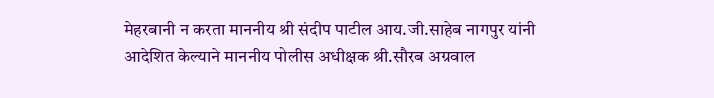मेहरबानी न करता माननीय श्री संदीप पाटील आय.जी.साहेब नागपुर यांनी आदेशित केल्याने माननीय पोलीस अधीक्षक श्री.सौरब अग्रवाल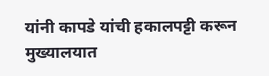यांनी कापडे यांची हकालपट्टी करून मुख्यालयात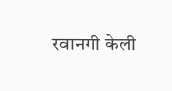रवानगी केली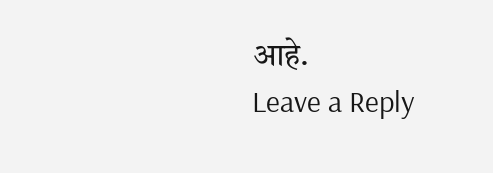आहे.
Leave a Reply